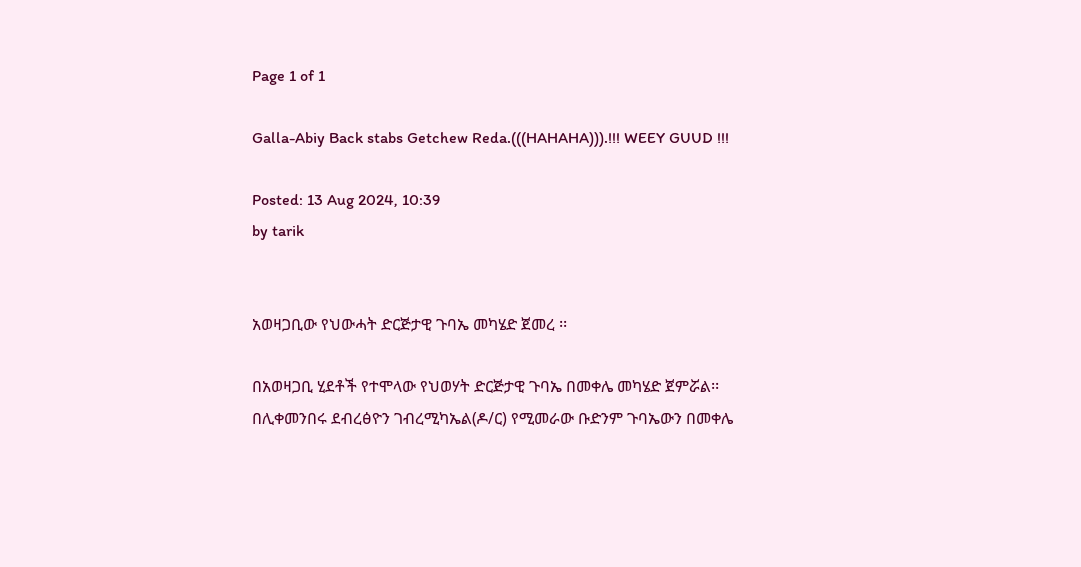Page 1 of 1

Galla-Abiy Back stabs Getchew Reda.(((HAHAHA))).!!! WEEY GUUD !!!

Posted: 13 Aug 2024, 10:39
by tarik


አወዛጋቢው የህውሓት ድርጅታዊ ጉባኤ መካሄድ ጀመረ ፡፡

በአወዛጋቢ ሂደቶች የተሞላው የህወሃት ድርጅታዊ ጉባኤ በመቀሌ መካሄድ ጀምሯል፡፡
በሊቀመንበሩ ደብረፅዮን ገብረሚካኤል(ዶ/ር) የሚመራው ቡድንም ጉባኤውን በመቀሌ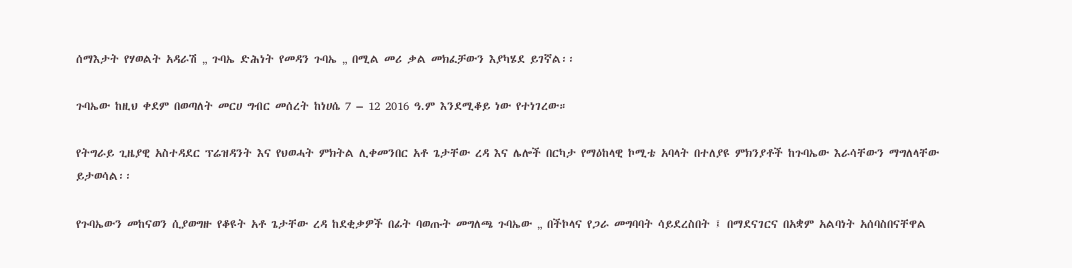ሰማእታት የሃወልት አዳራሽ „ ጉባኤ ድሕነት የመዳን ጉባኤ „ በሚል መሪ ቃል መክፈቻውን እያካሄደ ይገኛል፡፡

ጉባኤው ከዚህ ቀደም በወጣለት መርሀ ግብር መሰረት ከነሀሴ 7 – 12 2016 ዓ.ም እንደሚቆይ ነው የተነገረው።

የትግራይ ጊዜያዊ አስተዳደር ፕሬዝዳንት እና የህወሓት ምክትል ሊቀመንበር አቶ ጌታቸው ረዳ እና ሌሎች በርካታ የማዕከላዊ ኮሚቴ አባላት በተለያዩ ምክንያቶች ከጉባኤው እራሳቸውን ማግለላቸው ይታወሳል፡፡

የጉባኤውን መከናወን ሲያወግዙ የቆዩት አቶ ጌታቸው ረዳ ከደቂቃዎች በፊት ባወጡት መግለጫ ጉባኤው „ በችኮላና የጋራ መግባባት ሳይደረስበት ፤ በማደናገርና በአቋም አልባነት አሰባስበናቸዋል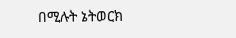በሚሉት ኔትወርክ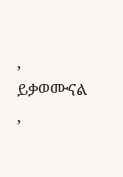‚ ይቃወሙናል ‚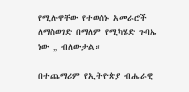የሚሉዋቸው የተወሰኑ አመራሮች ለማስወገድ በማለም የሚካሄድ ጉባኤ ነው „ ብለውታል።

በተጨማሪም የኢትዮጵያ ብሔራዊ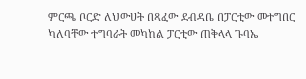ምርጫ ቦርድ ለህውሀት በጻፈው ደብዳቤ በፓርቲው መተግበር ካለባቸው ተግባራት መካከል ፓርቲው ጠቅላላ ጉባኤ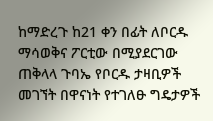ከማድረጉ ከ21 ቀን በፊት ለቦርዱ ማሳወቅና ፖርቲው በሚያደርገው ጠቅላላ ጉባኤ የቦርዱ ታዛቢዎች መገኘት በዋናነት የተገለፁ ግዴታዎች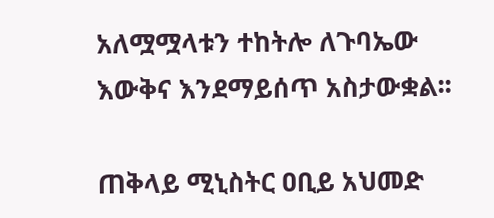አለሟሟላቱን ተከትሎ ለጉባኤው እውቅና እንደማይሰጥ አስታውቋል፡፡

ጠቅላይ ሚኒስትር ዐቢይ አህመድ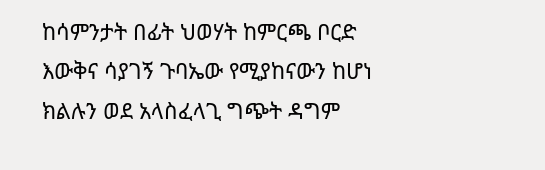ከሳምንታት በፊት ህወሃት ከምርጫ ቦርድ እውቅና ሳያገኝ ጉባኤው የሚያከናውን ከሆነ ክልሉን ወደ አላስፈላጊ ግጭት ዳግም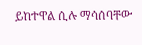ይከተዋል ሲሉ ማሳሰባቸው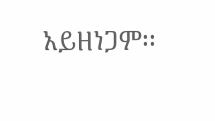አይዘነጋም፡፡